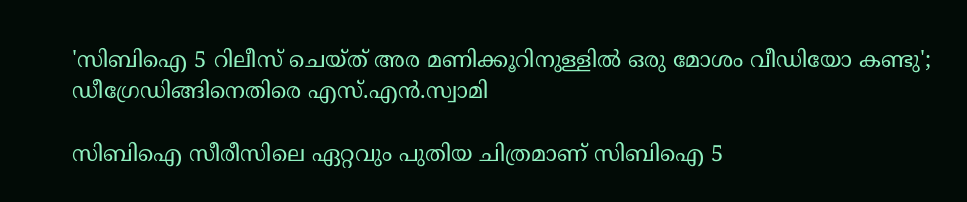'സിബിഐ 5 റിലീസ് ചെയ്ത് അര മണിക്കൂറിനുള്ളില്‍ ഒരു മോശം വീഡിയോ കണ്ടു'; ഡീഗ്രേഡിങ്ങിനെതിരെ എസ്.എന്‍.സ്വാമി

സിബിഐ സീരീസിലെ ഏറ്റവും പുതിയ ചിത്രമാണ് സിബിഐ 5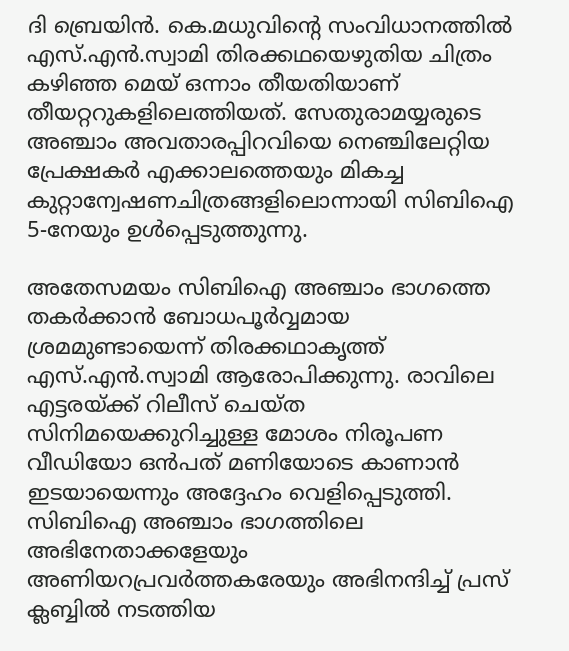ദി ബ്രെയിന്‍. കെ.മധുവിന്റെ സംവിധാനത്തില്‍ എസ്.എന്‍.സ്വാമി തിരക്കഥയെഴുതിയ ചിത്രം കഴിഞ്ഞ മെയ് ഒന്നാം തീയതിയാണ് തീയറ്ററുകളിലെത്തിയത്. സേതുരാമയ്യരുടെ അഞ്ചാം അവതാരപ്പിറവിയെ നെഞ്ചിലേറ്റിയ പ്രേക്ഷകര്‍ എക്കാലത്തെയും മികച്ച കുറ്റാന്വേഷണചിത്രങ്ങളിലൊന്നായി സിബിഐ 5-നേയും ഉള്‍പ്പെടുത്തുന്നു.

അതേസമയം സിബിഐ അഞ്ചാം ഭാഗത്തെ തകര്‍ക്കാന്‍ ബോധപൂര്‍വ്വമായ ശ്രമമുണ്ടായെന്ന് തിരക്കഥാകൃത്ത് എസ്.എന്‍.സ്വാമി ആരോപിക്കുന്നു. രാവിലെ എട്ടരയ്ക്ക് റിലീസ് ചെയ്ത സിനിമയെക്കുറിച്ചുള്ള മോശം നിരൂപണ വീഡിയോ ഒന്‍പത് മണിയോടെ കാണാന്‍ ഇടയായെന്നും അദ്ദേഹം വെളിപ്പെടുത്തി. സിബിഐ അഞ്ചാം ഭാഗത്തിലെ അഭിനേതാക്കളേയും അണിയറപ്രവര്‍ത്തകരേയും അഭിനന്ദിച്ച് പ്രസ് ക്ലബ്ബില്‍ നടത്തിയ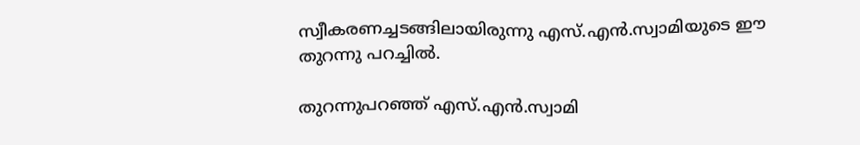സ്വീകരണച്ചടങ്ങിലായിരുന്നു എസ്.എന്‍.സ്വാമിയുടെ ഈ തുറന്നു പറച്ചില്‍.

തുറന്നുപറഞ്ഞ് എസ്.എന്‍.സ്വാമി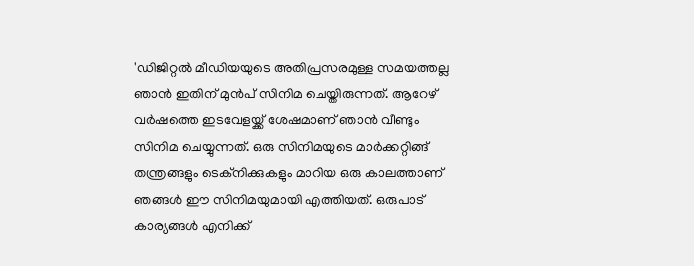'ഡിജിറ്റല്‍ മീഡിയയുടെ അതിപ്രസരമുള്ള സമയത്തല്ല ഞാന്‍ ഇതിന് മുന്‍പ് സിനിമ ചെയ്തിരുന്നത്. ആറേഴ് വര്‍ഷത്തെ ഇടവേളയ്ക്ക് ശേഷമാണ് ഞാന്‍ വീണ്ടും സിനിമ ചെയ്യുന്നത്. ഒരു സിനിമയുടെ മാര്‍ക്കറ്റിങ്ങ് തന്ത്രങ്ങളും ടെക്‌നിക്കുകളും മാറിയ ഒരു കാലത്താണ് ഞങ്ങള്‍ ഈ സിനിമയുമായി എത്തിയത്. ഒരുപാട് കാര്യങ്ങള്‍ എനിക്ക്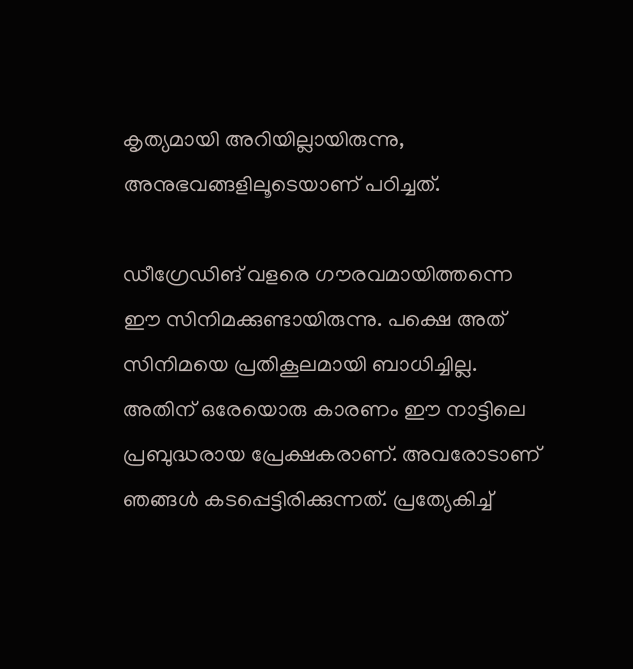കൃത്യമായി അറിയില്ലായിരുന്നു, അനുഭവങ്ങളിലൂടെയാണ് പഠിച്ചത്.

ഡീഗ്രേഡിങ് വളരെ ഗൗരവമായിത്തന്നെ ഈ സിനിമക്കുണ്ടായിരുന്നു. പക്ഷെ അത് സിനിമയെ പ്രതികൂലമായി ബാധിച്ചില്ല. അതിന് ഒരേയൊരു കാരണം ഈ നാട്ടിലെ പ്രബുദ്ധരായ പ്രേക്ഷകരാണ്. അവരോടാണ് ഞങ്ങള്‍ കടപ്പെട്ടിരിക്കുന്നത്. പ്രത്യേകിച്ച്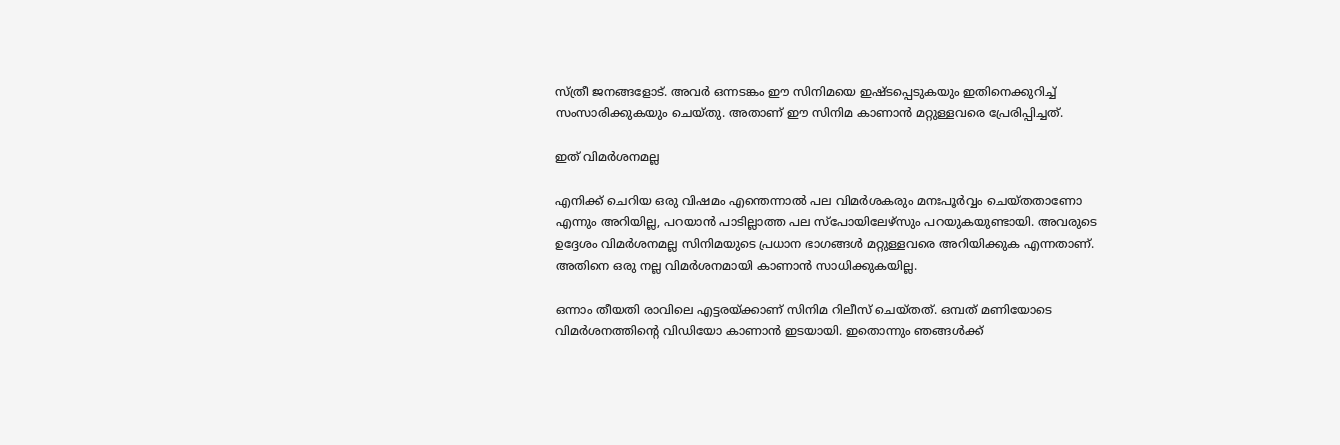സ്ത്രീ ജനങ്ങളോട്. അവര്‍ ഒന്നടങ്കം ഈ സിനിമയെ ഇഷ്ടപ്പെടുകയും ഇതിനെക്കുറിച്ച് സംസാരിക്കുകയും ചെയ്തു. അതാണ് ഈ സിനിമ കാണാന്‍ മറ്റുള്ളവരെ പ്രേരിപ്പിച്ചത്.

ഇത് വിമര്‍ശനമല്ല

എനിക്ക് ചെറിയ ഒരു വിഷമം എന്തെന്നാല്‍ പല വിമര്‍ശകരും മനഃപൂര്‍വ്വം ചെയ്തതാണോ എന്നും അറിയില്ല, പറയാന്‍ പാടില്ലാത്ത പല സ്‌പോയിലേഴ്‌സും പറയുകയുണ്ടായി. അവരുടെ ഉദ്ദേശം വിമര്‍ശനമല്ല സിനിമയുടെ പ്രധാന ഭാഗങ്ങള്‍ മറ്റുള്ളവരെ അറിയിക്കുക എന്നതാണ്. അതിനെ ഒരു നല്ല വിമര്‍ശനമായി കാണാന്‍ സാധിക്കുകയില്ല.

ഒന്നാം തീയതി രാവിലെ എട്ടരയ്ക്കാണ് സിനിമ റിലീസ് ചെയ്തത്. ഒമ്പത് മണിയോടെ വിമര്‍ശനത്തിന്റെ വിഡിയോ കാണാന്‍ ഇടയായി. ഇതൊന്നും ഞങ്ങള്‍ക്ക്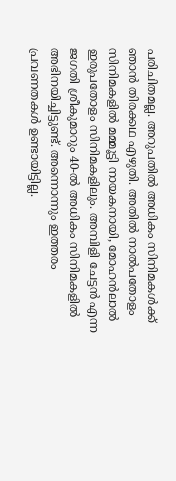പരിചിതമല്ല. അറുപതില്‍ അധികം സിനിമകള്‍ക്ക് ഞാന്‍ തിരക്കഥ എഴുതി. അതില്‍ നാല്‍പതോളം സിനിമകളില്‍ മമ്മൂട്ടി നായകനായി, മോഹന്‍ലാല്‍ ഇരുപതോളം സിനിമകളിലും. അമ്പിളി ചേട്ടന്‍ എന്ന ജഗതി ശ്രീകുമാറും 40-ല്‍ അധികം സിനിമകളില്‍ അഭിനയിച്ചിട്ടുണ്ട്. അന്നൊന്നും ഇത്തരം പ്രവണതകള്‍ ഉണ്ടായിട്ടില്ല.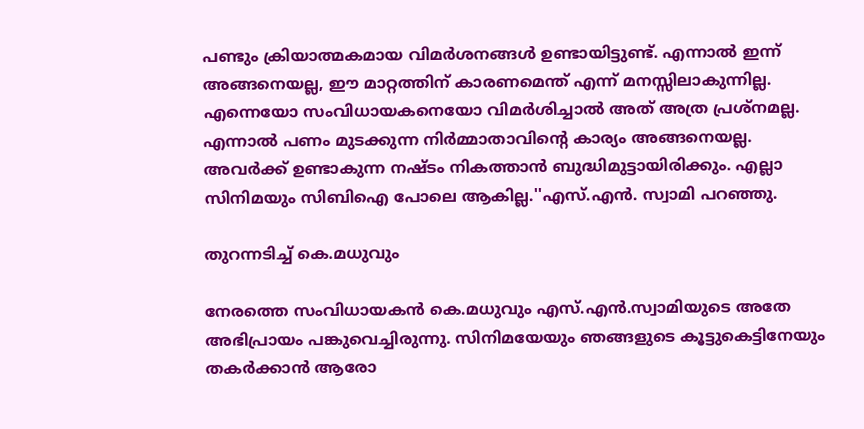പണ്ടും ക്രിയാത്മകമായ വിമര്‍ശനങ്ങള്‍ ഉണ്ടായിട്ടുണ്ട്. എന്നാല്‍ ഇന്ന് അങ്ങനെയല്ല, ഈ മാറ്റത്തിന് കാരണമെന്ത് എന്ന് മനസ്സിലാകുന്നില്ല. എന്നെയോ സംവിധായകനെയോ വിമര്‍ശിച്ചാല്‍ അത് അത്ര പ്രശ്‌നമല്ല. എന്നാല്‍ പണം മുടക്കുന്ന നിര്‍മ്മാതാവിന്റെ കാര്യം അങ്ങനെയല്ല. അവര്‍ക്ക് ഉണ്ടാകുന്ന നഷ്ടം നികത്താന്‍ ബുദ്ധിമുട്ടായിരിക്കും. എല്ലാ സിനിമയും സിബിഐ പോലെ ആകില്ല.''എസ്.എന്‍. സ്വാമി പറഞ്ഞു.

തുറന്നടിച്ച് കെ.മധുവും

നേരത്തെ സംവിധായകന്‍ കെ.മധുവും എസ്.എന്‍.സ്വാമിയുടെ അതേ അഭിപ്രായം പങ്കുവെച്ചിരുന്നു. സിനിമയേയും ഞങ്ങളുടെ കൂട്ടുകെട്ടിനേയും തകര്‍ക്കാന്‍ ആരോ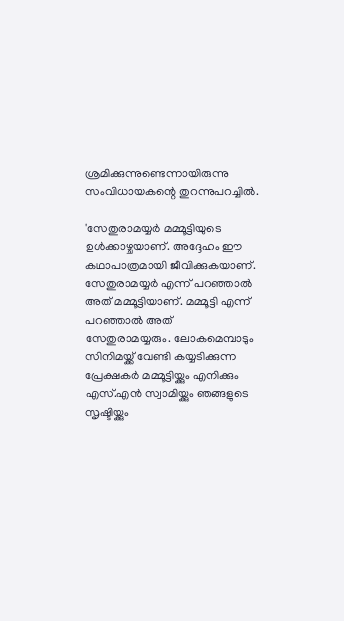ശ്രമിക്കുന്നുണ്ടെന്നായിരുന്നു സംവിധായകന്റെ തുറന്നുപറച്ചില്‍.

'സേതുരാമയ്യര്‍ മമ്മൂട്ടിയുടെ ഉള്‍ക്കാഴ്ചയാണ്. അദ്ദേഹം ഈ കഥാപാത്രമായി ജീവിക്കുകയാണ്. സേതുരാമയ്യര്‍ എന്ന് പറഞ്ഞാല്‍ അത് മമ്മൂട്ടിയാണ്. മമ്മൂട്ടി എന്ന് പറഞ്ഞാല്‍ അത് സേതുരാമയ്യരും. ലോകമെമ്പാടും സിനിമയ്ക്ക് വേണ്ടി കയ്യടിക്കുന്ന പ്രേക്ഷകര്‍ മമ്മൂട്ടിയ്ക്കും എനിക്കും എസ്.എന്‍ സ്വാമിയ്ക്കും ഞങ്ങളുടെ സൃഷ്ടിയ്ക്കും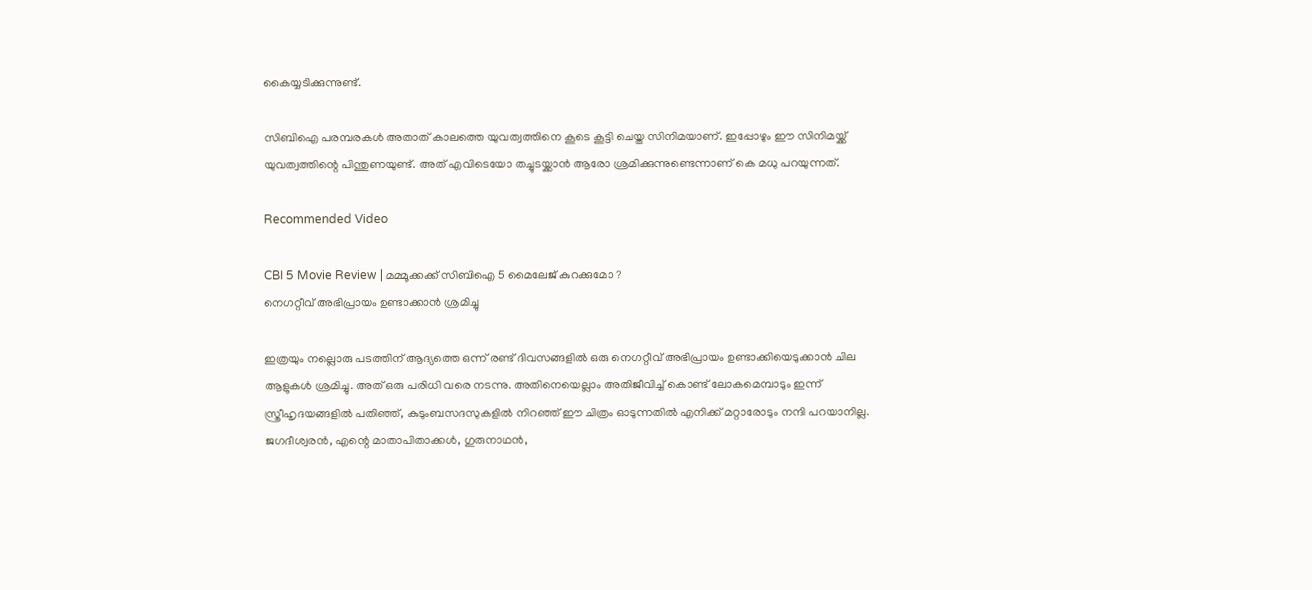കൈയ്യടിക്കുന്നുണ്ട്.

സിബിഐ പരമ്പരകള്‍ അതാത് കാലത്തെ യുവത്വത്തിനെ കൂടെ കൂട്ടി ചെയ്ത സിനിമയാണ്. ഇപ്പോഴും ഈ സിനിമയ്ക്ക് യുവത്വത്തിന്റെ പിന്തുണയുണ്ട്. അത് എവിടെയോ തച്ചുടയ്ക്കാന്‍ ആരോ ശ്രമിക്കുന്നുണ്ടെന്നാണ് കെ മധു പറയുന്നത്.

Recommended Video

CBI 5 Movie Review | മമ്മൂക്കക്ക് സിബിഐ 5 മൈലേജ് കുറക്കുമോ ?
നെഗറ്റീവ് അഭിപ്രായം ഉണ്ടാക്കാന്‍ ശ്രമിച്ചു

ഇത്രയും നല്ലൊരു പടത്തിന് ആദ്യത്തെ ഒന്ന് രണ്ട് ദിവസങ്ങളില്‍ ഒരു നെഗറ്റീവ് അഭിപ്രായം ഉണ്ടാക്കിയെടുക്കാന്‍ ചില ആളുകള്‍ ശ്രമിച്ചു. അത് ഒരു പരിധി വരെ നടന്നു. അതിനെയെല്ലാം അതിജീവിച്ച് കൊണ്ട് ലോകമെമ്പാടും ഇന്ന് സ്ത്രീഹൃദയങ്ങളില്‍ പതിഞ്ഞ്, കുടുംബസദസുകളില്‍ നിറഞ്ഞ് ഈ ചിത്രം ഓടുന്നതില്‍ എനിക്ക് മറ്റാരോടും നന്ദി പറയാനില്ല. ജഗദീശ്വരന്‍, എന്റെ മാതാപിതാക്കള്‍, ഗുരുനാഥന്‍,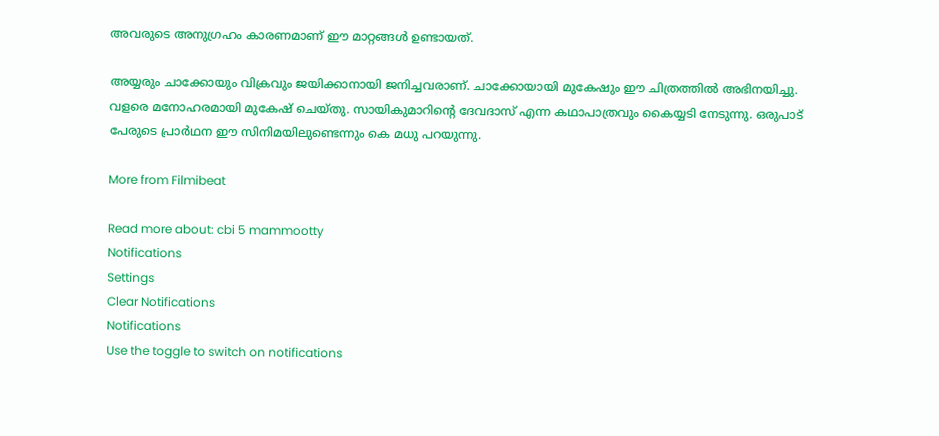അവരുടെ അനുഗ്രഹം കാരണമാണ് ഈ മാറ്റങ്ങള്‍ ഉണ്ടായത്.

അയ്യരും ചാക്കോയും വിക്രവും ജയിക്കാനായി ജനിച്ചവരാണ്. ചാക്കോയായി മുകേഷും ഈ ചിത്രത്തില്‍ അഭിനയിച്ചു. വളരെ മനോഹരമായി മുകേഷ് ചെയ്തു. സായികുമാറിന്റെ ദേവദാസ് എന്ന കഥാപാത്രവും കൈയ്യടി നേടുന്നു. ഒരുപാട് പേരുടെ പ്രാര്‍ഥന ഈ സിനിമയിലുണ്ടെന്നും കെ മധു പറയുന്നു.

More from Filmibeat

Read more about: cbi 5 mammootty
Notifications
Settings
Clear Notifications
Notifications
Use the toggle to switch on notifications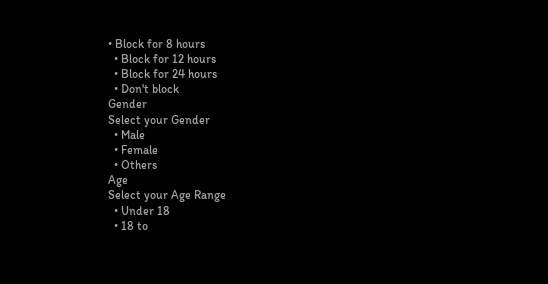• Block for 8 hours
  • Block for 12 hours
  • Block for 24 hours
  • Don't block
Gender
Select your Gender
  • Male
  • Female
  • Others
Age
Select your Age Range
  • Under 18
  • 18 to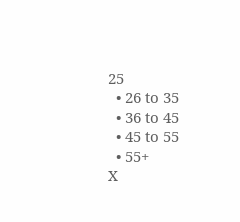25
  • 26 to 35
  • 36 to 45
  • 45 to 55
  • 55+
X